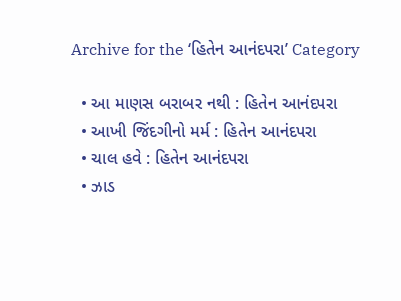Archive for the ‘હિતેન આનંદપરા’ Category

  • આ માણસ બરાબર નથી : હિતેન આનંદપરા
  • આખી જિંદગીનો મર્મ : હિતેન આનંદપરા
  • ચાલ હવે : હિતેન આનંદપરા
  • ઝાડ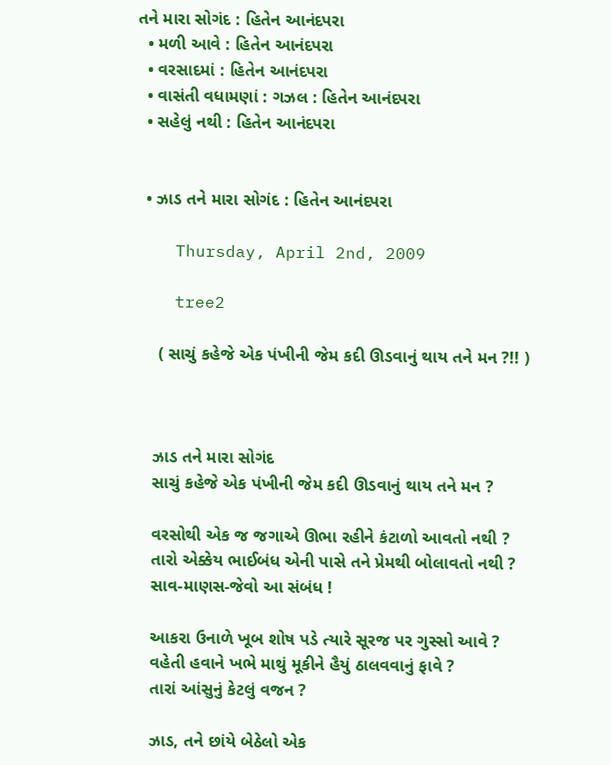તને મારા સોગંદ : હિતેન આનંદપરા
  • મળી આવે : હિતેન આનંદપરા
  • વરસાદમાં : હિતેન આનંદપરા
  • વાસંતી વધામણાં : ગઝલ : હિતેન આનંદપરા
  • સહેલું નથી : હિતેન આનંદપરા


  • ઝાડ તને મારા સોગંદ : હિતેન આનંદપરા

    Thursday, April 2nd, 2009

    tree2

     ( સાચું કહેજે એક પંખીની જેમ કદી ઊડવાનું થાય તને મન ?!! )



    ઝાડ તને મારા સોગંદ
    સાચું કહેજે એક પંખીની જેમ કદી ઊડવાનું થાય તને મન ?

    વરસોથી એક જ જગાએ ઊભા રહીને કંટાળો આવતો નથી ?
    તારો એક્કેય ભાઈબંધ એની પાસે તને પ્રેમથી બોલાવતો નથી ?
    સાવ-માણસ-જેવો આ સંબંધ !

    આકરા ઉનાળે ખૂબ શોષ પડે ત્યારે સૂરજ પર ગુસ્સો આવે ?
    વહેતી હવાને ખભે માથું મૂકીને હૈયું ઠાલવવાનું ફાવે ?
    તારાં આંસુનું કેટલું વજન ?

    ઝાડ, તને છાંયે બેઠેલો એક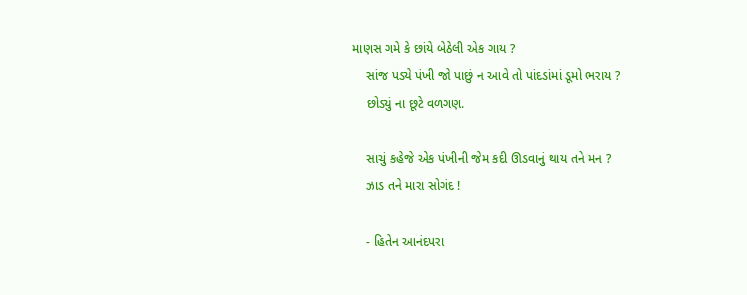માણસ ગમે કે છાંયે બેઠેલી એક ગાય ?
    સાંજ પડ્યે પંખી જો પાછું ન આવે તો પાંદડાંમાં ડૂમો ભરાય ?
    છોડ્યું ના છૂટે વળગણ.

    સાચું કહેજે એક પંખીની જેમ કદી ઊડવાનું થાય તને મન ?
    ઝાડ તને મારા સોગંદ !

    - હિતેન આનંદપરા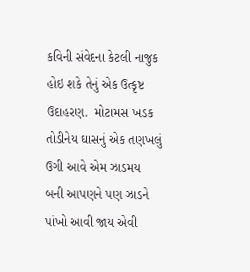કવિની સંવેદના કેટલી નાજુક હોઇ શકે તેનું એક ઉત્કૃષ્ટ ઉદાહરણ.  મોટામસ ખડક તોડીનેય ઘાસનું એક તણખલું ઉગી આવે એમ ઝાડમય બની આપણને પણ ઝાડને પાંખો આવી જાય એવી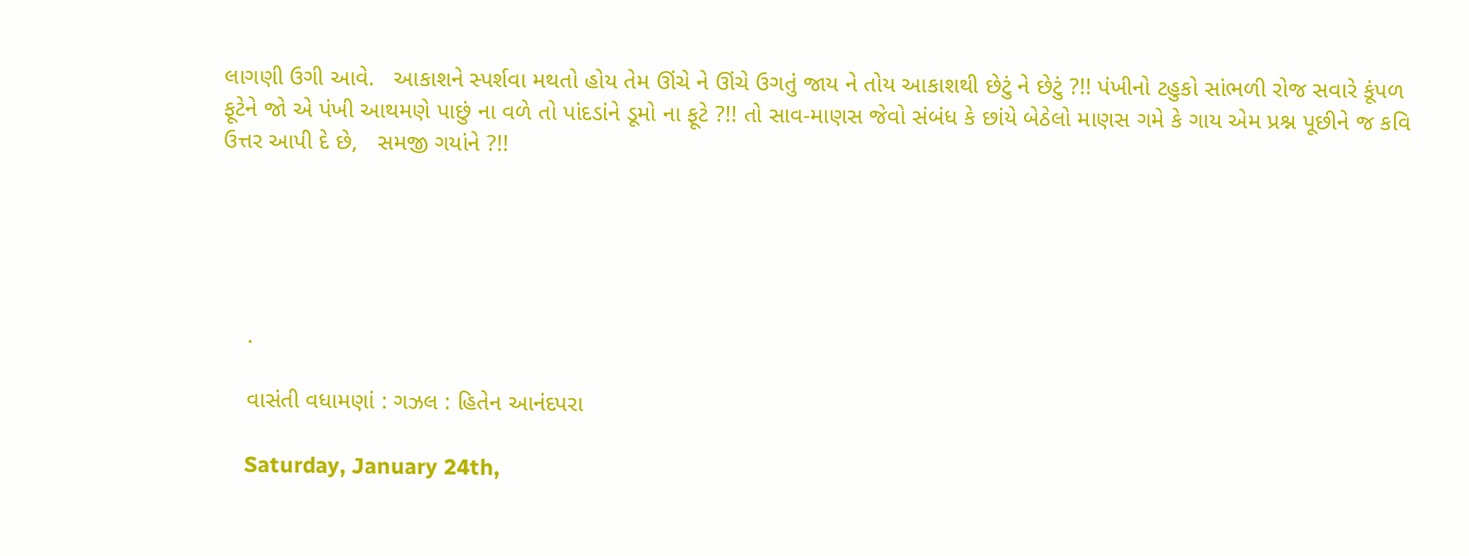લાગણી ઉગી આવે.   આકાશને સ્પર્શવા મથતો હોય તેમ ઊંચે ને ઊંચે ઉગતું જાય ને તોય આકાશથી છેટું ને છેટું ?!! પંખીનો ટહુકો સાંભળી રોજ સવારે કૂંપળ ફૂટેને જો એ પંખી આથમણે પાછું ના વળે તો પાંદડાંને ડૂમો ના ફૂટે ?!! તો સાવ-માણસ જેવો સંબંધ કે છાંયે બેઠેલો માણસ ગમે કે ગાય એમ પ્રશ્ન પૂછીને જ કવિ ઉત્તર આપી દે છે,   સમજી ગયાંને ?!!





    .

    વાસંતી વધામણાં : ગઝલ : હિતેન આનંદપરા

    Saturday, January 24th,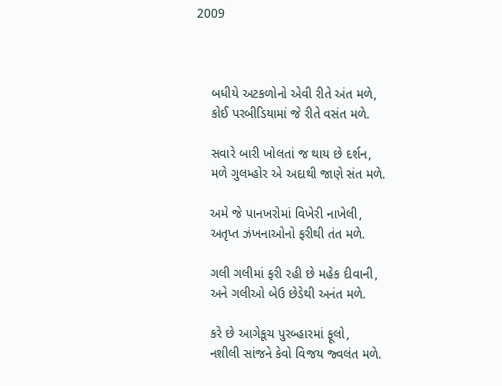2009



    બધીયે અટકળોનો એવી રીતે અંત મળે,
    કોઈ પરબીડિયામાં જે રીતે વસંત મળે.

    સવારે બારી ખોલતાં જ થાય છે દર્શન,
    મળે ગુલમ્હોર એ અદાથી જાણે સંત મળે.

    અમે જે પાનખરોમાં વિખેરી નાખેલી,
    અતૃપ્ત ઝંખનાઓનો ફરીથી તંત મળે.

    ગલી ગલીમાં ફરી રહી છે મહેક દીવાની,
    અને ગલીઓ બેઉ છેડેથી અનંત મળે.

    કરે છે આગેકૂચ પુરબ્હારમાં ફૂલો,
    નશીલી સાંજને કેવો વિજય જ્વલંત મળે.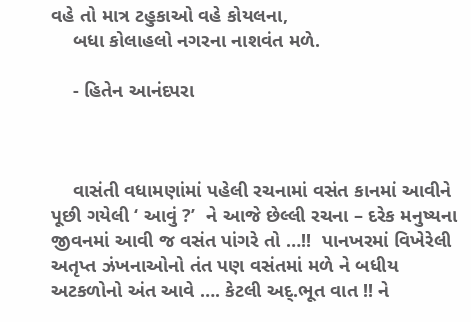વહે તો માત્ર ટહુકાઓ વહે કોયલના,
    બધા કોલાહલો નગરના નાશવંત મળે.

    - હિતેન આનંદપરા



    વાસંતી વધામણાંમાં પહેલી રચનામાં વસંત કાનમાં આવીને પૂછી ગયેલી ‘ આવું ?’  ને આજે છેલ્લી રચના – દરેક મનુષ્યના જીવનમાં આવી જ વસંત પાંગરે તો …!!  પાનખરમાં વિખેરેલી અતૃપ્ત ઝંખનાઓનો તંત પણ વસંતમાં મળે ને બધીય અટકળોનો અંત આવે …. કેટલી અદ્.ભૂત વાત !! ને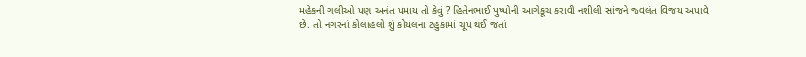મહેકની ગલીઓ પણ અનંત પમાય તો કેવું ? હિતેનભાઈ પુષ્પોની આગેકૂચ કરાવી નશીલી સાંજને જ્વલંત વિજય અપાવે છે. તો નગરનાં કોલાહલો શું કોયલના ટહુકામાં ચૂપ થઈ જતાં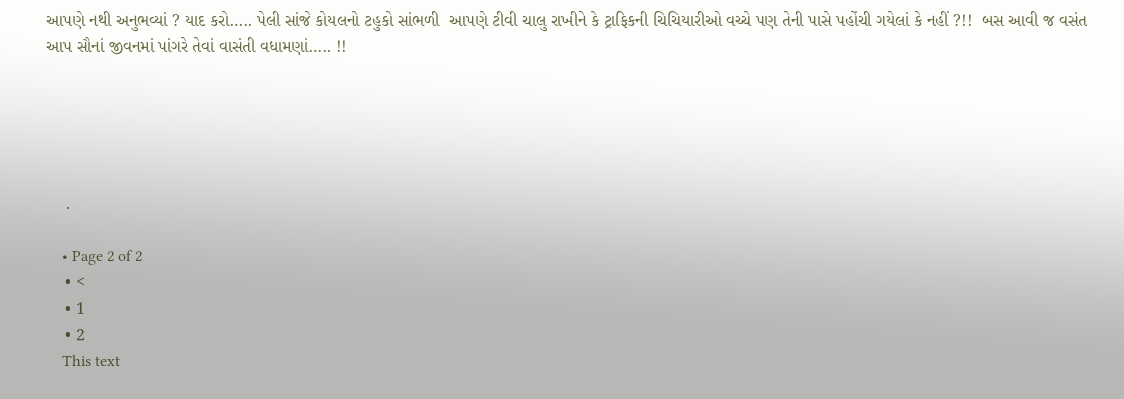આપણે નથી અનુભવ્યાં ? યાદ કરો….. પેલી સાંજે કોયલનો ટહુકો સાંભળી  આપણે ટીવી ચાલુ રાખીને કે ટ્રાફિકની ચિચિયારીઓ વચ્ચે પણ તેની પાસે પહોંચી ગયેલાં કે નહીં ?!!  બસ આવી જ વસંત આપ સૌનાં જીવનમાં પાંગરે તેવાં વાસંતી વધામણાં….. !!





    .

    • Page 2 of 2
    • <
    • 1
    • 2
    This text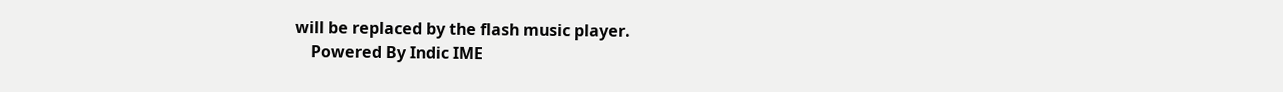will be replaced by the flash music player.
    Powered By Indic IME